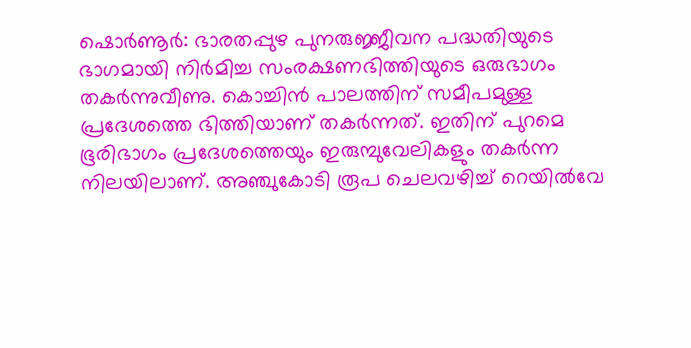ഷൊർണൂർ: ഭാരതപ്പുഴ പുനരുജ്ജീവന പദ്ധതിയുടെ ഭാഗമായി നിർമിച്ച സംരക്ഷണഭിത്തിയുടെ ഒരുഭാഗം തകർന്നുവീണു. കൊച്ചിൻ പാലത്തിന് സമീപമുള്ള പ്രദേശത്തെ ഭിത്തിയാണ് തകർന്നത്. ഇതിന് പുറമെ ഭൂരിഭാഗം പ്രദേശത്തെയും ഇരുമ്പുവേലികളും തകർന്ന നിലയിലാണ്. അഞ്ചുകോടി രൂപ ചെലവഴിച്ച് റെയിൽവേ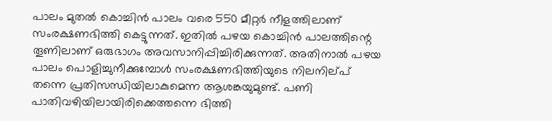പാലം മുതൽ കൊച്ചിൻ പാലം വരെ 550 മീറ്റർ നീളത്തിലാണ് സംരക്ഷണഭിത്തി കെട്ടുന്നത്. ഇതിൽ പഴയ കൊച്ചിൻ പാലത്തിന്റെ തൂണിലാണ് ഒരുഭാഗം അവസാനിപ്പിച്ചിരിക്കുന്നത്. അതിനാൽ പഴയ പാലം പൊളിച്ചുനീക്കുമ്പോൾ സംരക്ഷണഭിത്തിയുടെ നിലനില്പ് തന്നെ പ്രതിസന്ധിയിലാകുമെന്ന ആശങ്കയുമുണ്ട്. പണി പാതിവഴിയിലായിരിക്കെത്തന്നെ ഭിത്തി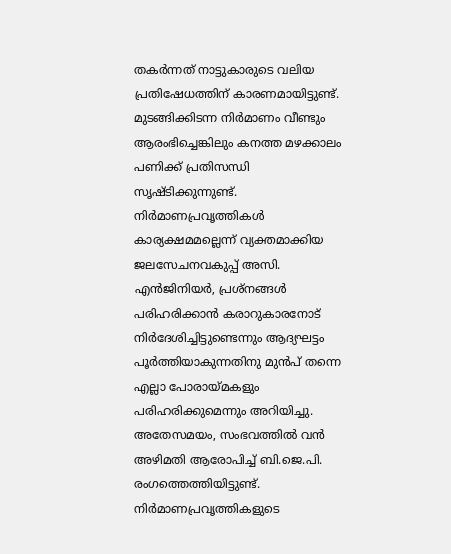തകർന്നത് നാട്ടുകാരുടെ വലിയ പ്രതിഷേധത്തിന് കാരണമായിട്ടുണ്ട്.
മുടങ്ങിക്കിടന്ന നിർമാണം വീണ്ടും ആരംഭിച്ചെങ്കിലും കനത്ത മഴക്കാലം പണിക്ക് പ്രതിസന്ധി സൃഷ്ടിക്കുന്നുണ്ട്. നിർമാണപ്രവൃത്തികൾ കാര്യക്ഷമമല്ലെന്ന് വ്യക്തമാക്കിയ ജലസേചനവകുപ്പ് അസി. എൻജിനിയർ, പ്രശ്നങ്ങൾ പരിഹരിക്കാൻ കരാറുകാരനോട് നിർദേശിച്ചിട്ടുണ്ടെന്നും ആദ്യഘട്ടം പൂർത്തിയാകുന്നതിനു മുൻപ് തന്നെ എല്ലാ പോരായ്മകളും പരിഹരിക്കുമെന്നും അറിയിച്ചു.
അതേസമയം, സംഭവത്തിൽ വൻ അഴിമതി ആരോപിച്ച് ബി.ജെ.പി. രംഗത്തെത്തിയിട്ടുണ്ട്. നിർമാണപ്രവൃത്തികളുടെ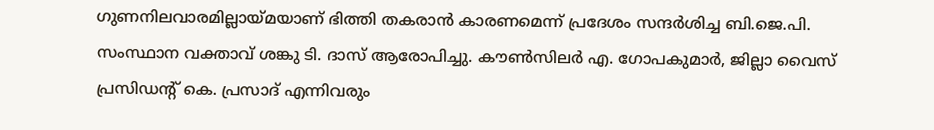ഗുണനിലവാരമില്ലായ്മയാണ് ഭിത്തി തകരാൻ കാരണമെന്ന് പ്രദേശം സന്ദർശിച്ച ബി.ജെ.പി. സംസ്ഥാന വക്താവ് ശങ്കു ടി. ദാസ് ആരോപിച്ചു. കൗൺസിലർ എ. ഗോപകുമാർ, ജില്ലാ വൈസ് പ്രസിഡൻ്റ് കെ. പ്രസാദ് എന്നിവരും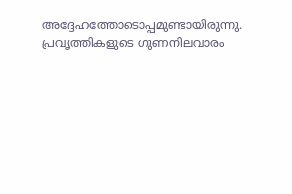അദ്ദേഹത്തോടൊപ്പമുണ്ടായിരുന്നു. പ്രവൃത്തികളുടെ ഗുണനിലവാരം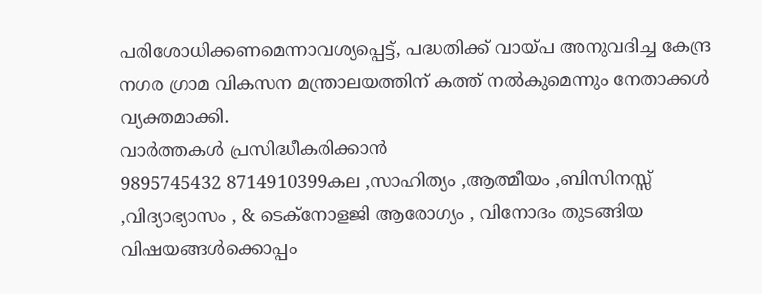പരിശോധിക്കണമെന്നാവശ്യപ്പെട്ട്, പദ്ധതിക്ക് വായ്പ അനുവദിച്ച കേന്ദ്ര നഗര ഗ്രാമ വികസന മന്ത്രാലയത്തിന് കത്ത് നൽകുമെന്നും നേതാക്കൾ വ്യക്തമാക്കി.
വാർത്തകൾ പ്രസിദ്ധീകരിക്കാൻ
9895745432 8714910399കല ,സാഹിത്യം ,ആത്മീയം ,ബിസിനസ്സ് ,വിദ്യാഭ്യാസം , & ടെക്നോളജി ആരോഗ്യം , വിനോദം തുടങ്ങിയ വിഷയങ്ങൾക്കൊപ്പം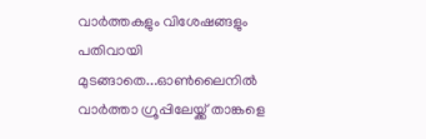വാർത്തകളും വിശേഷങ്ങളും പതിവായി മുടങ്ങാതെ...ഓൺലൈനിൽ വാർത്താ ഗ്രൂപ്പിലേയ്ക്ക് താങ്കളെ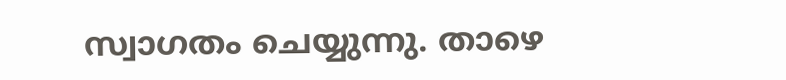സ്വാഗതം ചെയ്യുന്നു. താഴെ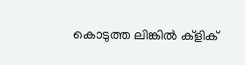കൊടുത്ത ലിങ്കിൽ ക്ളിക്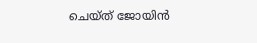ചെയ്ത് ജോയിൻ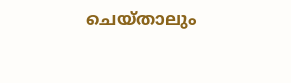ചെയ്താലും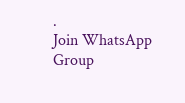.
Join WhatsApp Group